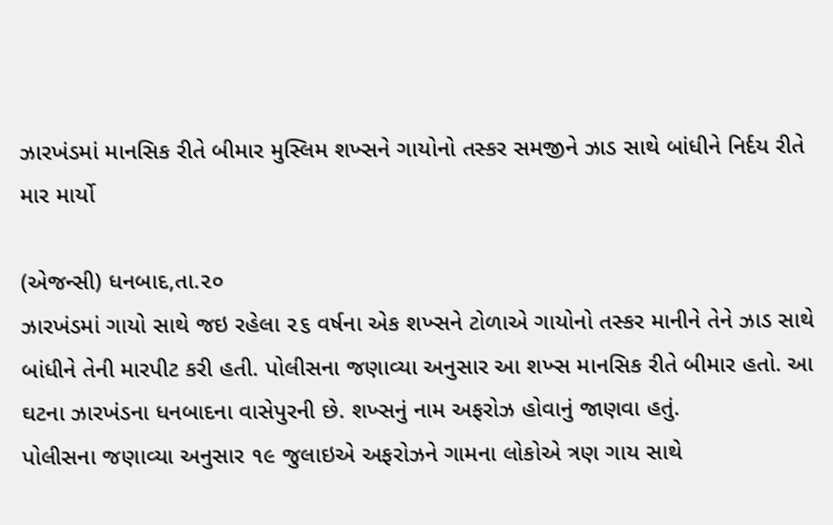ઝારખંડમાં માનસિક રીતે બીમાર મુસ્લિમ શખ્સને ગાયોનો તસ્કર સમજીને ઝાડ સાથે બાંધીને નિર્દય રીતે માર માર્યો

(એજન્સી) ધનબાદ,તા.૨૦
ઝારખંડમાં ગાયો સાથે જઇ રહેલા ૨૬ વર્ષના એક શખ્સને ટોળાએ ગાયોનો તસ્કર માનીને તેને ઝાડ સાથે બાંધીને તેની મારપીટ કરી હતી. પોલીસના જણાવ્યા અનુસાર આ શખ્સ માનસિક રીતે બીમાર હતો. આ ઘટના ઝારખંડના ધનબાદના વાસેપુરની છે. શખ્સનું નામ અફરોઝ હોવાનું જાણવા હતું.
પોલીસના જણાવ્યા અનુસાર ૧૯ જુલાઇએ અફરોઝને ગામના લોકોએ ત્રણ ગાય સાથે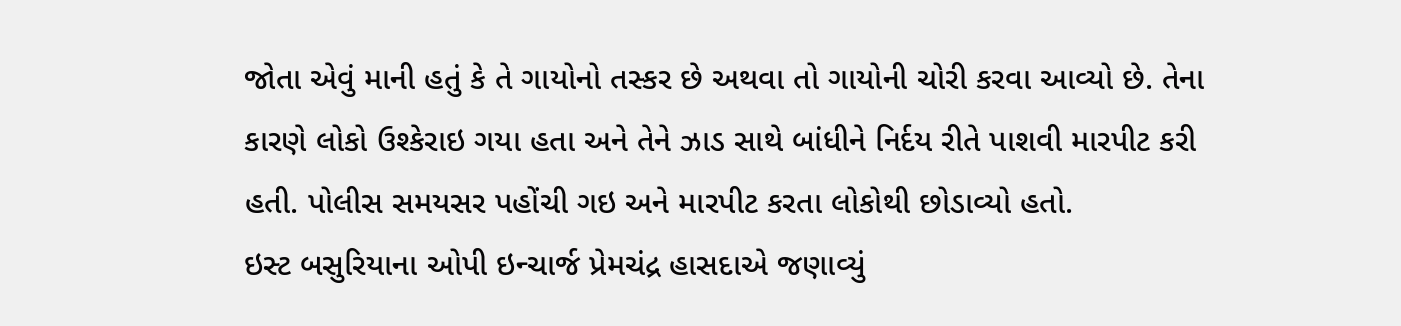જોતા એવું માની હતું કે તે ગાયોનો તસ્કર છે અથવા તો ગાયોની ચોરી કરવા આવ્યો છે. તેના કારણે લોકો ઉશ્કેરાઇ ગયા હતા અને તેને ઝાડ સાથે બાંધીને નિર્દય રીતે પાશવી મારપીટ કરી હતી. પોલીસ સમયસર પહોંચી ગઇ અને મારપીટ કરતા લોકોથી છોડાવ્યો હતો.
ઇસ્ટ બસુરિયાના ઓપી ઇન્ચાર્જ પ્રેમચંદ્ર હાસદાએ જણાવ્યું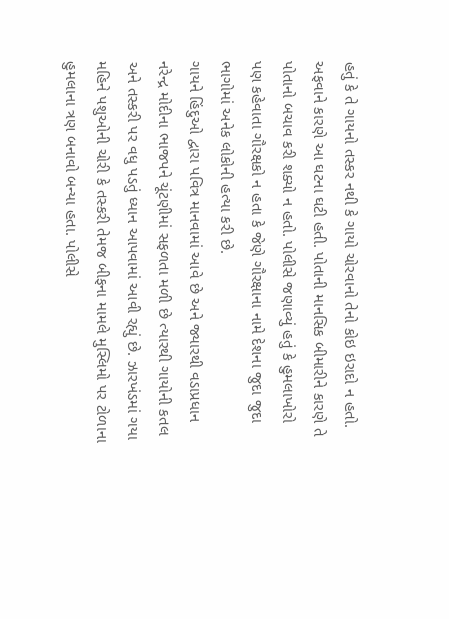હતું કે તે ગાયનો તસ્કર નથી કે ગાયો ચોરવાનો તેનો કોઇ ઇરાદો ન હતો. અફવાને કારણે આ ઘટના ઘટી હતી. પોતાની માનસિક બીમારીને કારણે તે પોતાનો બચાવ કરી શક્યો ન હતો. પોલીસે જણાવ્યું હતું કે હુમલાખોરો પણ કહેવાતા ગૌરક્ષકો ન હતા કે જેણે ગૌરક્ષાના નામે દેશના જુદા જુદા ભાગોમાં અનેક લોકોની હત્યા કરી છે.
ગાયને હિંદુઓ દ્વારા પવિત્ર માનવામાં આવે છે અને જ્યારથી વડાપ્રધાન નરેન્દ્ર મોદીના ભાજપને ચૂંટણીમાં સફળતા મળી છે ત્યારથી ગાયોની કતલ અને તસ્કરી પર વધુ પડતું ધ્યાન આપવામાં આવી રહ્યું છે. ઝારખંડમાં ગયા મહિને પશુઓની ચોરી કે તસ્કરી તેમજ બીફના મામલે મુસ્લિમો પર ટોળાના હુમલાના ત્રણ બનાવો બન્યા હતા. પોલીસે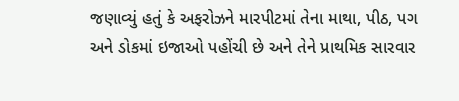જણાવ્યું હતું કે અફરોઝને મારપીટમાં તેના માથા, પીઠ, પગ અને ડોકમાં ઇજાઓ પહોંચી છે અને તેને પ્રાથમિક સારવાર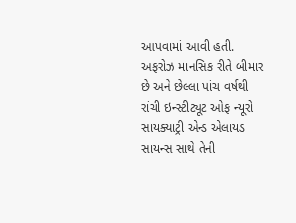આપવામાં આવી હતી. અફરોઝ માનસિક રીતે બીમાર છે અને છેલ્લા પાંચ વર્ષથી રાંચી ઇન્સ્ટીટ્યૂટ ઓફ ન્યૂરો સાયક્યાટ્રી એન્ડ એલાયડ સાયન્સ સાથે તેની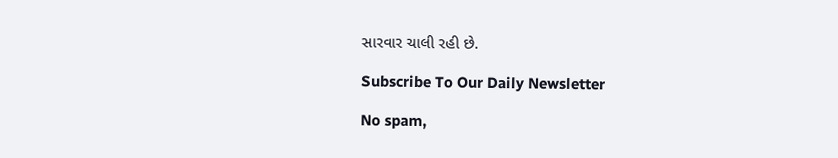સારવાર ચાલી રહી છે.

Subscribe To Our Daily Newsletter

No spam,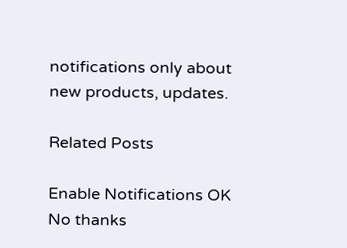notifications only about new products, updates.

Related Posts

Enable Notifications OK No thanks